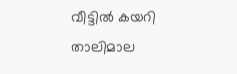വീട്ടില്‍ കയറി താലിമാല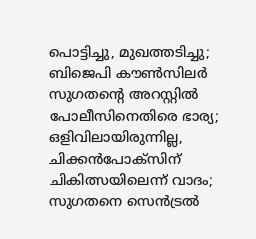പൊട്ടിച്ചു, മുഖത്തടിച്ചു; ബിജെപി കൗണ്‍സിലര്‍ സുഗതന്റെ അറസ്റ്റില്‍ പോലീസിനെതിരെ ഭാര്യ; ഒളിവിലായിരുന്നില്ല, ചിക്കന്‍പോക്‌സിന് ചികിത്സയിലെന്ന് വാദം; സുഗതനെ സെന്‍ട്രല്‍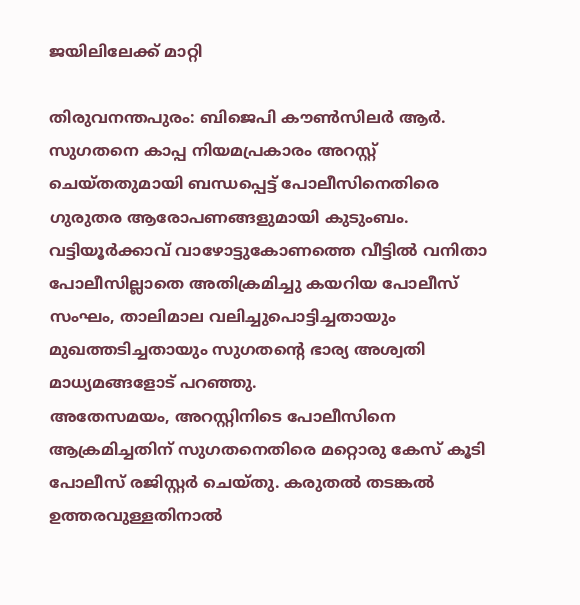ജയിലിലേക്ക് മാറ്റി

തിരുവനന്തപുരം: ബിജെപി കൗണ്‍സിലര്‍ ആര്‍. സുഗതനെ കാപ്പ നിയമപ്രകാരം അറസ്റ്റ് ചെയ്തതുമായി ബന്ധപ്പെട്ട് പോലീസിനെതിരെ ഗുരുതര ആരോപണങ്ങളുമായി കുടുംബം. വട്ടിയൂര്‍ക്കാവ് വാഴോട്ടുകോണത്തെ വീട്ടില്‍ വനിതാ പോലീസില്ലാതെ അതിക്രമിച്ചു കയറിയ പോലീസ് സംഘം, താലിമാല വലിച്ചുപൊട്ടിച്ചതായും മുഖത്തടിച്ചതായും സുഗതന്റെ ഭാര്യ അശ്വതി മാധ്യമങ്ങളോട് പറഞ്ഞു.
അതേസമയം, അറസ്റ്റിനിടെ പോലീസിനെ ആക്രമിച്ചതിന് സുഗതനെതിരെ മറ്റൊരു കേസ് കൂടി പോലീസ് രജിസ്റ്റര്‍ ചെയ്തു. കരുതല്‍ തടങ്കല്‍ ഉത്തരവുള്ളതിനാല്‍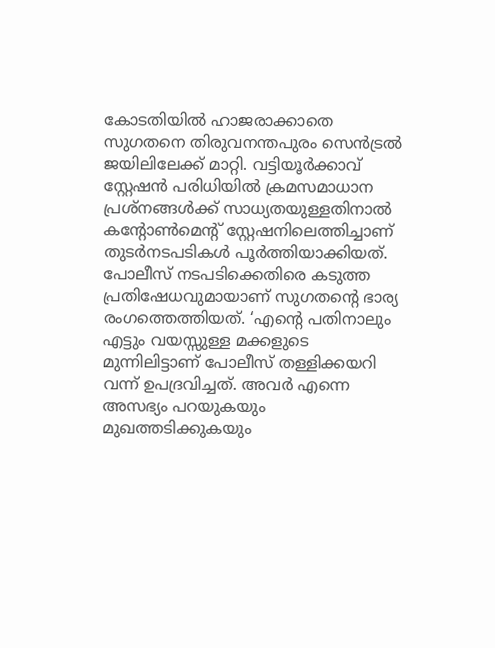കോടതിയില്‍ ഹാജരാക്കാതെ സുഗതനെ തിരുവനന്തപുരം സെന്‍ട്രല്‍ ജയിലിലേക്ക് മാറ്റി. വട്ടിയൂര്‍ക്കാവ് സ്റ്റേഷന്‍ പരിധിയില്‍ ക്രമസമാധാന പ്രശ്‌നങ്ങള്‍ക്ക് സാധ്യതയുള്ളതിനാല്‍ കന്റോണ്‍മെന്റ് സ്റ്റേഷനിലെത്തിച്ചാണ് തുടര്‍നടപടികള്‍ പൂര്‍ത്തിയാക്കിയത്.
പോലീസ് നടപടിക്കെതിരെ കടുത്ത പ്രതിഷേധവുമായാണ് സുഗതന്റെ ഭാര്യ രംഗത്തെത്തിയത്. ‘എന്റെ പതിനാലും എട്ടും വയസ്സുള്ള മക്കളുടെ മുന്നിലിട്ടാണ് പോലീസ് തള്ളിക്കയറി വന്ന് ഉപദ്രവിച്ചത്. അവര്‍ എന്നെ അസഭ്യം പറയുകയും മുഖത്തടിക്കുകയും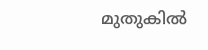മുതുകില്‍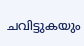ചവിട്ടുകയും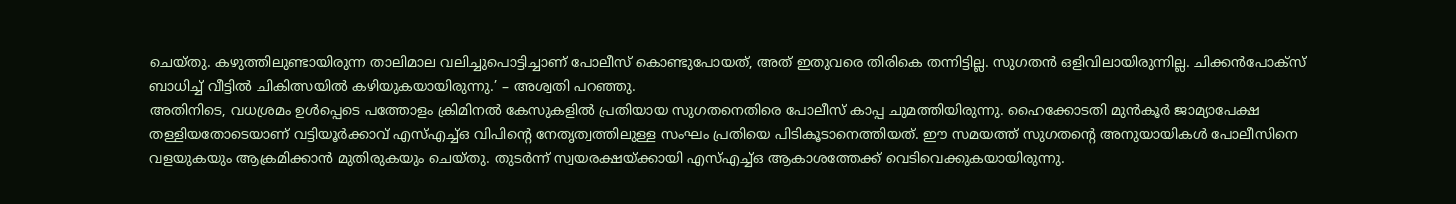ചെയ്തു. കഴുത്തിലുണ്ടായിരുന്ന താലിമാല വലിച്ചുപൊട്ടിച്ചാണ് പോലീസ് കൊണ്ടുപോയത്, അത് ഇതുവരെ തിരികെ തന്നിട്ടില്ല. സുഗതന്‍ ഒളിവിലായിരുന്നില്ല. ചിക്കന്‍പോക്‌സ് ബാധിച്ച് വീട്ടില്‍ ചികിത്സയില്‍ കഴിയുകയായിരുന്നു.’ – അശ്വതി പറഞ്ഞു.
അതിനിടെ, വധശ്രമം ഉള്‍പ്പെടെ പത്തോളം ക്രിമിനല്‍ കേസുകളില്‍ പ്രതിയായ സുഗതനെതിരെ പോലീസ് കാപ്പ ചുമത്തിയിരുന്നു. ഹൈക്കോടതി മുന്‍കൂര്‍ ജാമ്യാപേക്ഷ തള്ളിയതോടെയാണ് വട്ടിയൂര്‍ക്കാവ് എസ്എച്ച്ഒ വിപിന്റെ നേതൃത്വത്തിലുള്ള സംഘം പ്രതിയെ പിടികൂടാനെത്തിയത്. ഈ സമയത്ത് സുഗതന്റെ അനുയായികള്‍ പോലീസിനെ വളയുകയും ആക്രമിക്കാന്‍ മുതിരുകയും ചെയ്തു. തുടര്‍ന്ന് സ്വയരക്ഷയ്ക്കായി എസ്എച്ച്ഒ ആകാശത്തേക്ക് വെടിവെക്കുകയായിരുന്നു.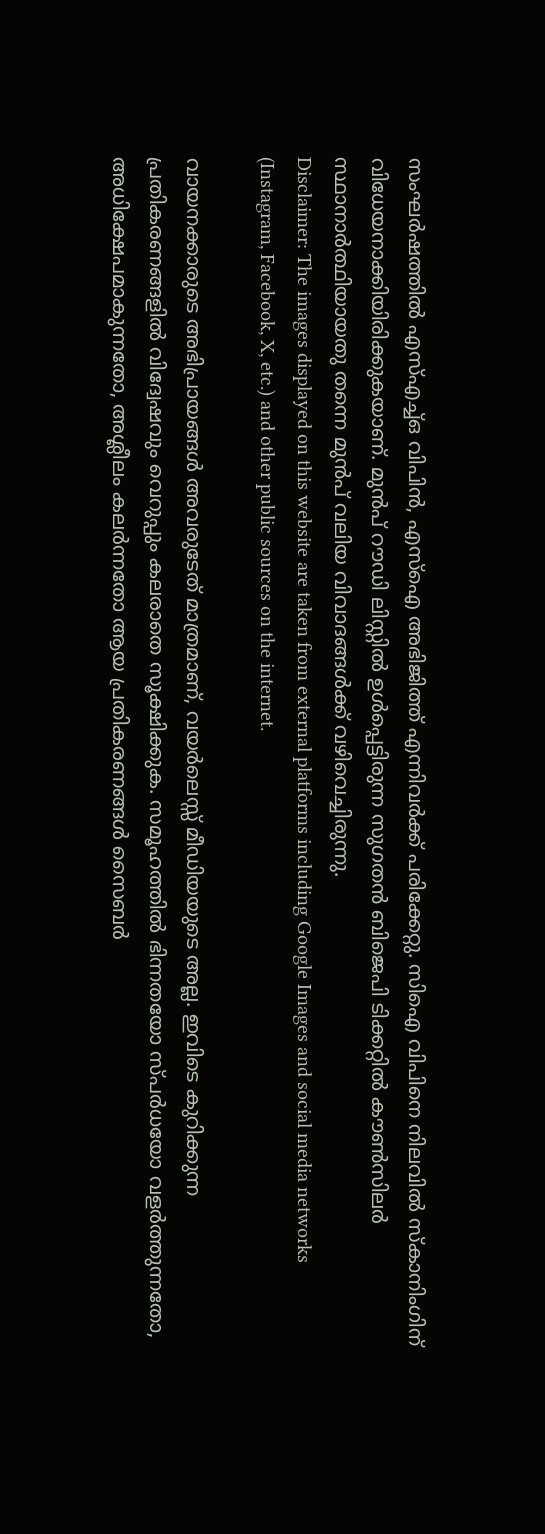സംഘര്‍ഷത്തില്‍ എസ്എച്ച്ഒ വിപിന്‍, എസ്‌ഐ അഭിജിത്ത് എന്നിവര്‍ക്ക് പരിക്കേറ്റു. സിഐ വിപിനെ നിലവില്‍ സ്‌കാനിംഗിന് വിധേയനാക്കിയിരിക്കുകയാണ്. മുന്‍പ് റൗഡി ലിസ്റ്റില്‍ ഉള്‍പ്പെട്ടിരുന്ന സുഗതന്‍ ബിജെപി ടിക്കറ്റില്‍ കൗണ്‍സിലര്‍ സ്ഥാനാര്‍ത്ഥിയായതു തന്നെ മുന്‍പ് വലിയ വിവാദങ്ങള്‍ക്ക് വഴിവെച്ചിരുന്നു.
Disclaimer: The images displayed on this website are taken from external platforms including Google Images and social media networks (Instagram, Facebook, X, etc.) and other public sources on the internet.

വായനക്കാരുടെ അഭിപ്രായങ്ങള്‍ അവരുടേത് മാത്രമാണ്, വയർലെസ്സ് മീഡിയയുടെ അല്ല. ഇവിടെ കുറിക്കുന്ന പ്രതികരണങ്ങളിൽ വിദ്വേഷവും വെറുപ്പും കലരാതെ സൂക്ഷിക്കുക. സമൂഹത്തിൽ ഭിന്നതയോ സ്‌പർധയോ വളർത്തുന്നതോ, അധിക്ഷേപമാകുന്നതോ, അശ്ലീലം കലർന്നതോ ആയ പ്രതികരണങ്ങൾ സൈബർ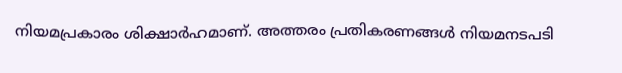നിയമപ്രകാരം ശിക്ഷാർഹമാണ്. അത്തരം പ്രതികരണങ്ങൾ നിയമനടപടി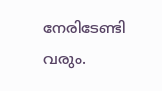നേരിടേണ്ടി വരും.